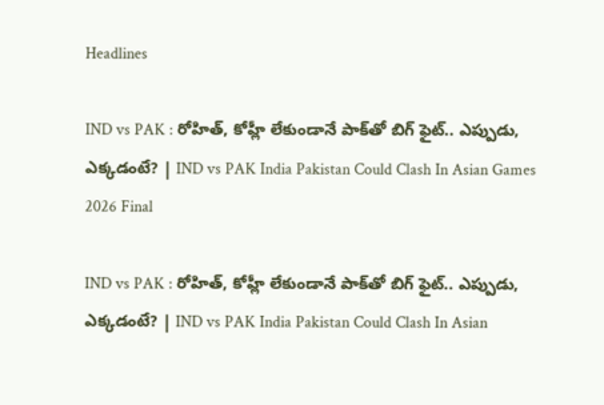Headlines

IND vs PAK : రోహిత్, కోహ్లీ లేకుండానే పాక్‌తో బిగ్ ఫైట్.. ఎప్పుడు, ఎక్కడంటే? | IND vs PAK India Pakistan Could Clash In Asian Games 2026 Final

IND vs PAK : రోహిత్, కోహ్లీ లేకుండానే పాక్‌తో బిగ్ ఫైట్.. ఎప్పుడు, ఎక్కడంటే? | IND vs PAK India Pakistan Could Clash In Asian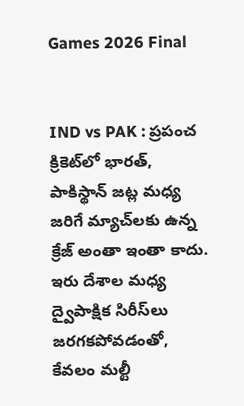Games 2026 Final


IND vs PAK : ప్రపంచ క్రికెట్‌లో భారత్, పాకిస్థాన్ జట్ల మధ్య జరిగే మ్యాచ్‌లకు ఉన్న క్రేజ్ అంతా ఇంతా కాదు. ఇరు దేశాల మధ్య ద్వైపాక్షిక సిరీస్‌లు జరగకపోవడంతో, కేవలం మల్టీ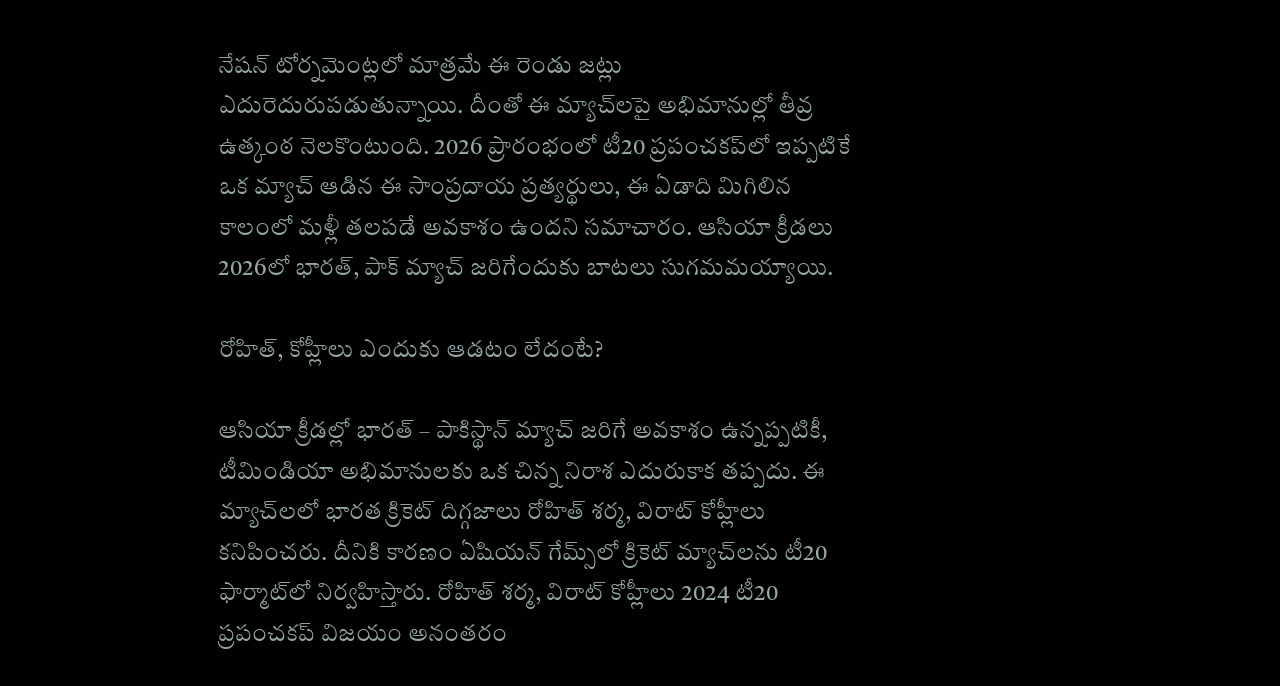నేషన్ టోర్నమెంట్లలో మాత్రమే ఈ రెండు జట్లు ఎదురెదురుపడుతున్నాయి. దీంతో ఈ మ్యాచ్‌లపై అభిమానుల్లో తీవ్ర ఉత్కంఠ నెలకొంటుంది. 2026 ప్రారంభంలో టీ20 ప్రపంచకప్‌లో ఇప్పటికే ఒక మ్యాచ్ ఆడిన ఈ సాంప్రదాయ ప్రత్యర్థులు, ఈ ఏడాది మిగిలిన కాలంలో మళ్లీ తలపడే అవకాశం ఉందని సమాచారం. ఆసియా క్రీడలు 2026లో భారత్, పాక్ మ్యాచ్ జరిగేందుకు బాటలు సుగమమయ్యాయి.

రోహిత్, కోహ్లీలు ఎందుకు ఆడటం లేదంటే?

ఆసియా క్రీడల్లో భారత్ – పాకిస్థాన్ మ్యాచ్ జరిగే అవకాశం ఉన్నప్పటికీ, టీమిండియా అభిమానులకు ఒక చిన్న నిరాశ ఎదురుకాక తప్పదు. ఈ మ్యాచ్‌లలో భారత క్రికెట్ దిగ్గజాలు రోహిత్ శర్మ, విరాట్ కోహ్లీలు కనిపించరు. దీనికి కారణం ఏషియన్ గేమ్స్‌లో క్రికెట్ మ్యాచ్‌లను టీ20 ఫార్మాట్‌లో నిర్వహిస్తారు. రోహిత్ శర్మ, విరాట్ కోహ్లీలు 2024 టీ20 ప్రపంచకప్ విజయం అనంతరం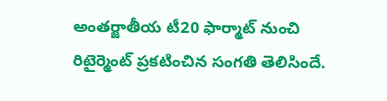అంతర్జాతీయ టీ20 ఫార్మాట్ నుంచి రిటైర్మెంట్ ప్రకటించిన సంగతి తెలిసిందే.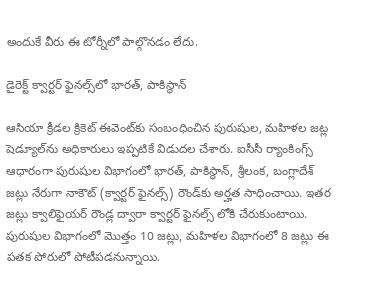అందుకే వీరు ఈ టోర్నీలో పాల్గొనడం లేదు.

డైరెక్ట్ క్వార్టర్ ఫైనల్స్‌లో భారత్, పాకిస్థాన్

ఆసియా క్రీడల క్రికెట్ ఈవెంట్‌కు సంబంధించిన పురుషుల, మహిళల జట్ల షెడ్యూల్‌ను అధికారులు ఇప్పటికే విడుదల చేశారు. ఐసీసీ ర్యాంకింగ్స్ ఆధారంగా పురుషుల విభాగంలో భారత్, పాకిస్థాన్, శ్రీలంక, బంగ్లాదేశ్ జట్లు నేరుగా నాకౌట్ (క్వార్టర్ ఫైనల్స్) రౌండ్‌కు అర్హత సాధించాయి. ఇతర జట్లు క్వాలిఫైయర్ రౌండ్ల ద్వారా క్వార్టర్ ఫైనల్స్ లోకి చేరుకుంటాయి. పురుషుల విభాగంలో మొత్తం 10 జట్లు, మహిళల విభాగంలో 8 జట్లు ఈ పతక పోరులో పోటీపడనున్నాయి.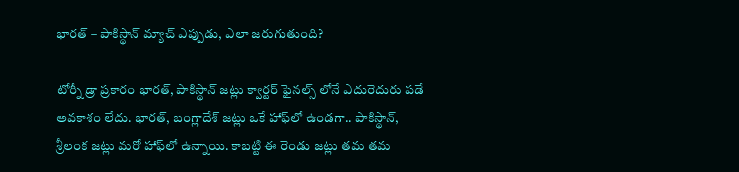భారత్ – పాకిస్థాన్ మ్యాచ్ ఎప్పుడు, ఎలా జరుగుతుంది?

టోర్నీ డ్రా ప్రకారం భారత్, పాకిస్థాన్ జట్లు క్వార్టర్ ఫైనల్స్ లోనే ఎదురెదురు పడే అవకాశం లేదు. భారత్, బంగ్లాదేశ్ జట్లు ఒకే హాఫ్‌లో ఉండగా.. పాకిస్థాన్, శ్రీలంక జట్లు మరో హాఫ్‌లో ఉన్నాయి. కాబట్టి ఈ రెండు జట్లు తమ తమ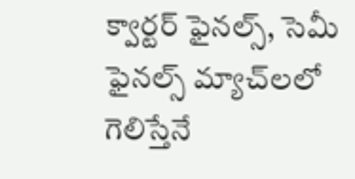క్వార్టర్ ఫైనల్స్, సెమీ ఫైనల్స్ మ్యాచ్‌లలో గెలిస్తేనే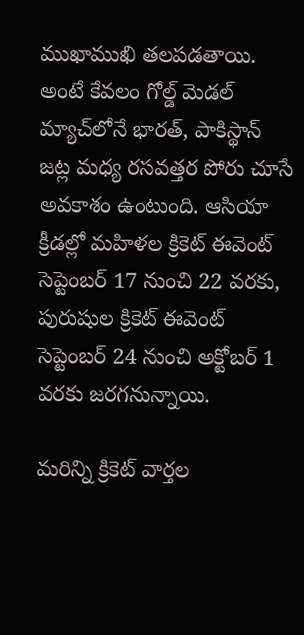ముఖాముఖి తలపడతాయి. అంటే కేవలం గోల్డ్ మెడల్ మ్యాచ్‌లోనే భారత్, పాకిస్థాన్ జట్ల మధ్య రసవత్తర పోరు చూసే అవకాశం ఉంటుంది. ఆసియా క్రీడల్లో మహిళల క్రికెట్ ఈవెంట్ సెప్టెంబర్ 17 నుంచి 22 వరకు, పురుషుల క్రికెట్ ఈవెంట్ సెప్టెంబర్ 24 నుంచి అక్టోబర్ 1 వరకు జరగనున్నాయి.

మరిన్ని క్రికెట్ వార్తల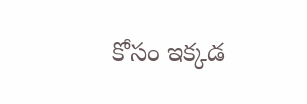కోసం ఇక్కడ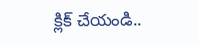క్లిక్ చేయండి..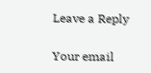Leave a Reply

Your email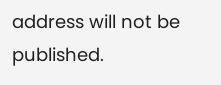address will not be published.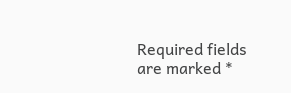Required fields are marked *